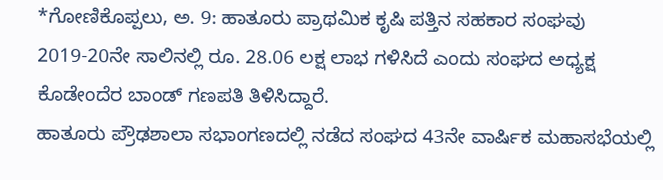*ಗೋಣಿಕೊಪ್ಪಲು, ಅ. 9: ಹಾತೂರು ಪ್ರಾಥಮಿಕ ಕೃಷಿ ಪತ್ತಿನ ಸಹಕಾರ ಸಂಘವು 2019-20ನೇ ಸಾಲಿನಲ್ಲಿ ರೂ. 28.06 ಲಕ್ಷ ಲಾಭ ಗಳಿಸಿದೆ ಎಂದು ಸಂಘದ ಅಧ್ಯಕ್ಷ ಕೊಡೇಂದೆರ ಬಾಂಡ್ ಗಣಪತಿ ತಿಳಿಸಿದ್ದಾರೆ.
ಹಾತೂರು ಪ್ರೌಢಶಾಲಾ ಸಭಾಂಗಣದಲ್ಲಿ ನಡೆದ ಸಂಘದ 43ನೇ ವಾರ್ಷಿಕ ಮಹಾಸಭೆಯಲ್ಲಿ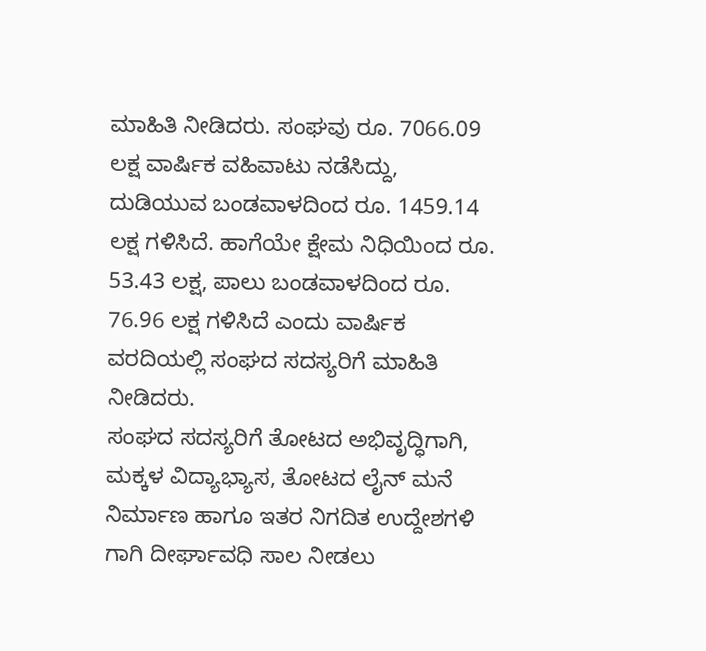ಮಾಹಿತಿ ನೀಡಿದರು. ಸಂಘವು ರೂ. 7066.09 ಲಕ್ಷ ವಾರ್ಷಿಕ ವಹಿವಾಟು ನಡೆಸಿದ್ದು, ದುಡಿಯುವ ಬಂಡವಾಳದಿಂದ ರೂ. 1459.14 ಲಕ್ಷ ಗಳಿಸಿದೆ. ಹಾಗೆಯೇ ಕ್ಷೇಮ ನಿಧಿಯಿಂದ ರೂ. 53.43 ಲಕ್ಷ, ಪಾಲು ಬಂಡವಾಳದಿಂದ ರೂ. 76.96 ಲಕ್ಷ ಗಳಿಸಿದೆ ಎಂದು ವಾರ್ಷಿಕ ವರದಿಯಲ್ಲಿ ಸಂಘದ ಸದಸ್ಯರಿಗೆ ಮಾಹಿತಿ ನೀಡಿದರು.
ಸಂಘದ ಸದಸ್ಯರಿಗೆ ತೋಟದ ಅಭಿವೃದ್ಧಿಗಾಗಿ, ಮಕ್ಕಳ ವಿದ್ಯಾಭ್ಯಾಸ, ತೋಟದ ಲೈನ್ ಮನೆ ನಿರ್ಮಾಣ ಹಾಗೂ ಇತರ ನಿಗದಿತ ಉದ್ದೇಶಗಳಿ ಗಾಗಿ ದೀರ್ಘಾವಧಿ ಸಾಲ ನೀಡಲು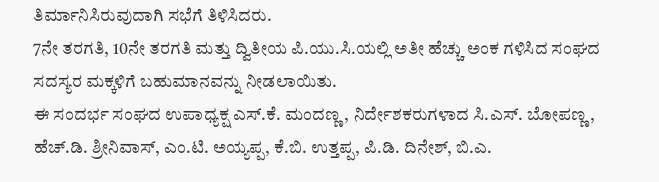ತಿರ್ಮಾನಿಸಿರುವುದಾಗಿ ಸಭೆಗೆ ತಿಳಿಸಿದರು.
7ನೇ ತರಗತಿ, 10ನೇ ತರಗತಿ ಮತ್ತು ದ್ವಿತೀಯ ಪಿ.ಯು.ಸಿ.ಯಲ್ಲಿ ಅತೀ ಹೆಚ್ಚು ಅಂಕ ಗಳಿಸಿದ ಸಂಘದ ಸದಸ್ಯರ ಮಕ್ಕಳಿಗೆ ಬಹುಮಾನವನ್ನು ನೀಡಲಾಯಿತು.
ಈ ಸಂದರ್ಭ ಸಂಘದ ಉಪಾಧ್ಯಕ್ಷ ಎಸ್.ಕೆ. ಮಂದಣ್ಣ, ನಿರ್ದೇಶಕರುಗಳಾದ ಸಿ.ಎಸ್. ಬೋಪಣ್ಣ, ಹೆಚ್.ಡಿ. ಶ್ರೀನಿವಾಸ್, ಎಂ.ಟಿ. ಅಯ್ಯಪ್ಪ, ಕೆ.ಬಿ. ಉತ್ತಪ್ಪ, ಪಿ.ಡಿ. ದಿನೇಶ್, ಬಿ.ಎ.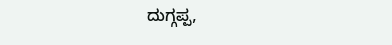ದುಗ್ಗಪ್ಪ,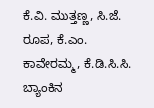ಕೆ.ವಿ. ಮುತ್ತಣ್ಣ, ಸಿ.ಜೆ. ರೂಪ, ಕೆ.ಎಂ. ಕಾವೇರಮ್ಮ, ಕೆ.ಡಿ.ಸಿ.ಸಿ. ಬ್ಯಾಂಕಿನ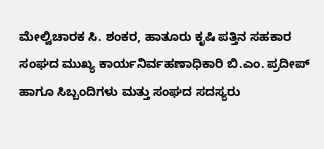ಮೇಲ್ವಿಚಾರಕ ಸಿ. ಶಂಕರ, ಹಾತೂರು ಕೃಷಿ ಪತ್ತಿನ ಸಹಕಾರ ಸಂಘದ ಮುಖ್ಯ ಕಾರ್ಯನಿರ್ವಹಣಾಧಿಕಾರಿ ಬಿ.ಎಂ. ಪ್ರದೀಪ್ ಹಾಗೂ ಸಿಬ್ಬಂದಿಗಳು ಮತ್ತು ಸಂಘದ ಸದಸ್ಯರು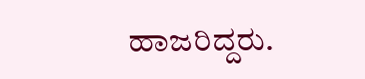ಹಾಜರಿದ್ದರು.